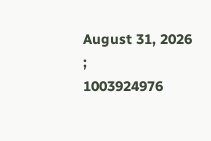August 31, 2026
;
1003924976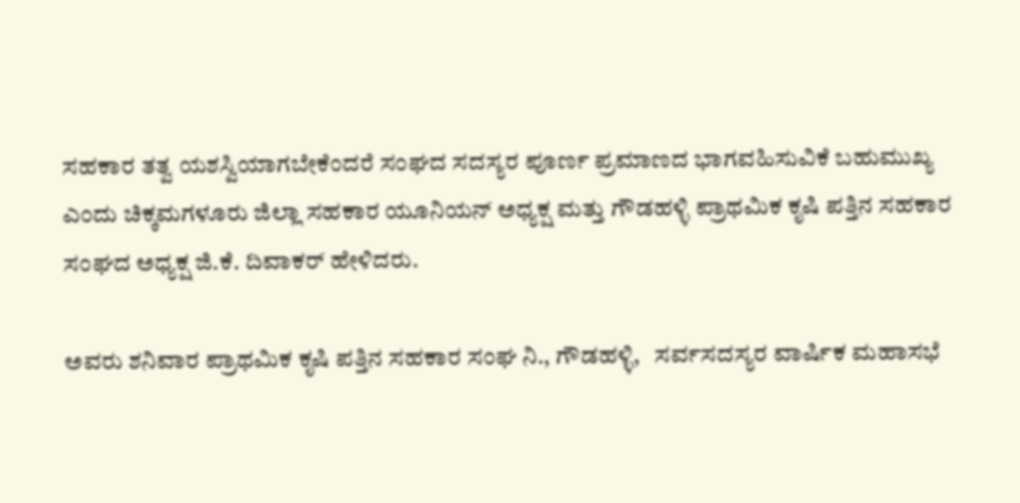ಸಹಕಾರ ತತ್ವ ಯಶಸ್ವಿಯಾಗಬೇಕೆಂದರೆ ಸಂಘದ ಸದಸ್ಯರ ಪೂರ್ಣ ಪ್ರಮಾಣದ ಭಾಗವಹಿಸುವಿಕೆ ಬಹುಮುಖ್ಯ ಎಂದು ಚಿಕ್ಕಮಗಳೂರು ಜಿಲ್ಲಾ ಸಹಕಾರ ಯೂನಿಯನ್ ಅಧ್ಯಕ್ಷ ಮತ್ತು ಗೌಡಹಳ್ಳಿ ಪ್ರಾಥಮಿಕ ಕೃಷಿ ಪತ್ತಿನ ಸಹಕಾರ ಸಂಘದ ಅಧ್ಯಕ್ಷ ಜಿ.ಕೆ. ದಿವಾಕರ್ ಹೇಳಿದರು.

ಅವರು ಶನಿವಾರ ಪ್ರಾಥಮಿಕ ಕೃಷಿ ಪತ್ತಿನ ಸಹಕಾರ ಸಂಘ ನಿ., ಗೌಡಹಳ್ಳಿ,   ಸರ್ವಸದಸ್ಯರ ವಾರ್ಷಿಕ ಮಹಾಸಭೆ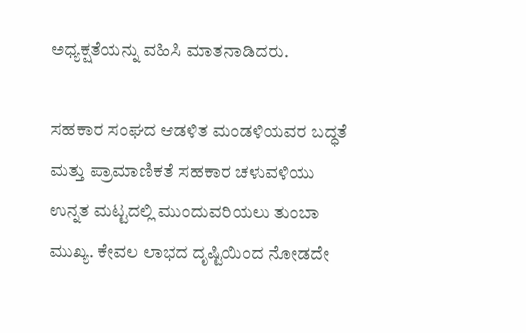ಅಧ್ಯಕ್ಷತೆಯನ್ನು ವಹಿಸಿ ಮಾತನಾಡಿದರು.

ಸಹಕಾರ ಸಂಘದ ಆಡಳಿತ ಮಂಡಳಿಯವರ ಬದ್ಧತೆ ಮತ್ತು ಪ್ರಾಮಾಣಿಕತೆ ಸಹಕಾರ ಚಳುವಳಿಯು ಉನ್ನತ ಮಟ್ಟದಲ್ಲಿ ಮುಂದುವರಿಯಲು ತುಂಬಾ ಮುಖ್ಯ. ಕೇವಲ ಲಾಭದ ದೃಷ್ಟಿಯಿಂದ ನೋಡದೇ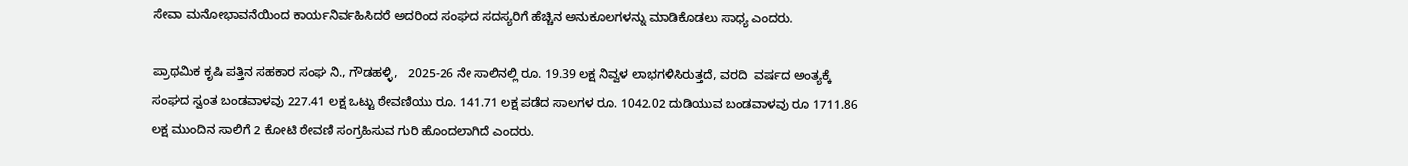ಸೇವಾ ಮನೋಭಾವನೆಯಿಂದ ಕಾರ್ಯನಿರ್ವಹಿಸಿದರೆ ಅದರಿಂದ ಸಂಘದ ಸದಸ್ಯರಿಗೆ ಹೆಚ್ಚಿನ ಅನುಕೂಲಗಳನ್ನು ಮಾಡಿಕೊಡಲು ಸಾಧ್ಯ ಎಂದರು.

ಪ್ರಾಥಮಿಕ ಕೃಷಿ ಪತ್ತಿನ ಸಹಕಾರ ಸಂಘ ನಿ., ಗೌಡಹಳ್ಳಿ,   2025-26 ನೇ ಸಾಲಿನಲ್ಲಿ ರೂ. 19.39 ಲಕ್ಷ ನಿವ್ವಳ ಲಾಭಗಳಿಸಿರುತ್ತದೆ, ವರದಿ  ವರ್ಷದ ಅಂತ್ಯಕ್ಕೆ ಸಂಘದ ಸ್ವಂತ ಬಂಡವಾಳವು 227.41 ಲಕ್ಷ ಒಟ್ಟು ಠೇವಣಿಯು ರೂ. 141.71 ಲಕ್ಷ ಪಡೆದ ಸಾಲಗಳ ರೂ. 1042.02 ದುಡಿಯುವ ಬಂಡವಾಳವು ರೂ 1711.86 ಲಕ್ಷ ಮುಂದಿನ ಸಾಲಿಗೆ 2 ಕೋಟಿ ಠೇವಣಿ ಸಂಗ್ರಹಿಸುವ ಗುರಿ ಹೊಂದಲಾಗಿದೆ ಎಂದರು.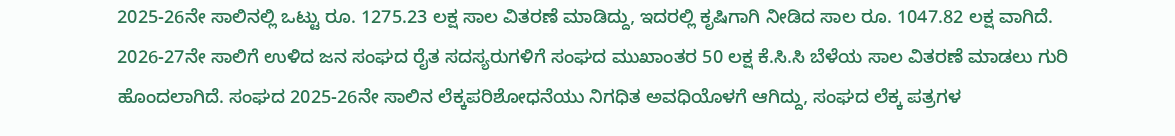2025-26ನೇ ಸಾಲಿನಲ್ಲಿ ಒಟ್ಟು ರೂ. 1275.23 ಲಕ್ಷ ಸಾಲ ವಿತರಣೆ ಮಾಡಿದ್ದು, ಇದರಲ್ಲಿ ಕೃಷಿಗಾಗಿ ನೀಡಿದ ಸಾಲ ರೂ. 1047.82 ಲಕ್ಷ ವಾಗಿದೆ. 2026-27ನೇ ಸಾಲಿಗೆ ಉಳಿದ ಜನ ಸಂಘದ ರೈತ ಸದಸ್ಯರುಗಳಿಗೆ ಸಂಘದ ಮುಖಾಂತರ 50 ಲಕ್ಷ ಕೆ.ಸಿ.ಸಿ ಬೆಳೆಯ ಸಾಲ ವಿತರಣೆ ಮಾಡಲು ಗುರಿ ಹೊಂದಲಾಗಿದೆ. ಸಂಘದ 2025-26ನೇ ಸಾಲಿನ ಲೆಕ್ಕಪರಿಶೋಧನೆಯು ನಿಗಧಿತ ಅವಧಿಯೊಳಗೆ ಆಗಿದ್ದು, ಸಂಘದ ಲೆಕ್ಕ ಪತ್ರಗಳ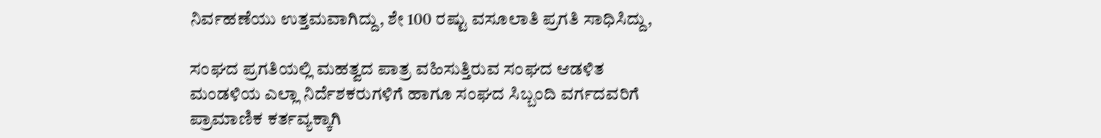ನಿರ್ವಹಣೆಯು ಉತ್ತಮವಾಗಿದ್ದು, ಶೇ 100 ರಷ್ಟು ವಸೂಲಾತಿ ಪ್ರಗತಿ ಸಾಧಿಸಿದ್ದು,

ಸಂಘದ ಪ್ರಗತಿಯಲ್ಲಿ ಮಹತ್ವದ ಪಾತ್ರ ವಹಿಸುತ್ತಿರುವ ಸಂಘದ ಆಡಳಿತ ಮಂಡಳಿಯ ಎಲ್ಲಾ ನಿರ್ದೆಶಕರುಗಳಿಗೆ ಹಾಗೂ ಸಂಘದ ಸಿಬ್ಬಂದಿ ವರ್ಗದವರಿಗೆ ಪ್ರಾಮಾಣಿಕ ಕರ್ತವ್ಯಕ್ಕಾಗಿ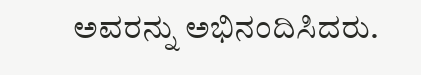ಅವರನ್ನು ಅಭಿನಂದಿಸಿದರು.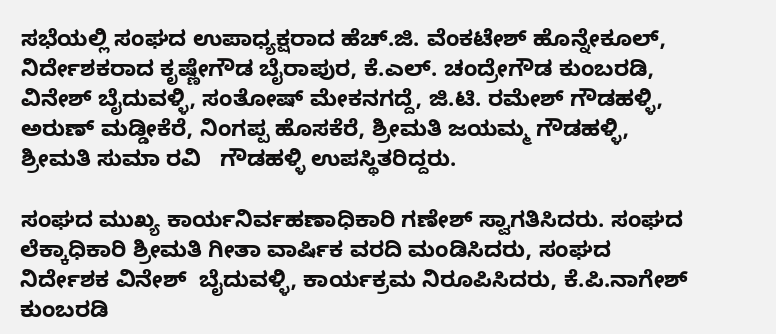ಸಭೆಯಲ್ಲಿ ಸಂಘದ ಉಪಾಧ್ಯಕ್ಷರಾದ ಹೆಚ್.ಜಿ. ವೆಂಕಟೇಶ್ ಹೊನ್ನೇಕೂಲ್, ನಿರ್ದೇಶಕರಾದ ಕೃಷ್ಣೇಗೌಡ ಬೈರಾಪುರ, ಕೆ.ಎಲ್. ಚಂದ್ರೇಗೌಡ ಕುಂಬರಡಿ, ವಿನೇಶ್ ಬೈದುವಳ್ಳಿ, ಸಂತೋಷ್ ಮೇಕನಗದ್ದೆ, ಜಿ.ಟಿ. ರಮೇಶ್ ಗೌಡಹಳ್ಳಿ, ಅರುಣ್ ಮಡ್ಡೀಕೆರೆ, ನಿಂಗಪ್ಪ ಹೊಸಕೆರೆ, ಶ್ರೀಮತಿ ಜಯಮ್ಮ ಗೌಡಹಳ್ಳಿ, ಶ್ರೀಮತಿ ಸುಮಾ ರವಿ   ಗೌಡಹಳ್ಳಿ ಉಪಸ್ಥಿತರಿದ್ದರು.

ಸಂಘದ ಮುಖ್ಯ ಕಾರ್ಯನಿರ್ವಹಣಾಧಿಕಾರಿ ಗಣೇಶ್ ಸ್ವಾಗತಿಸಿದರು. ಸಂಘದ ಲೆಕ್ಕಾಧಿಕಾರಿ ಶ್ರೀಮತಿ ಗೀತಾ ವಾರ್ಷಿಕ ವರದಿ ಮಂಡಿಸಿದರು, ಸಂಘದ ನಿರ್ದೇಶಕ ವಿನೇಶ್  ಬೈದುವಳ್ಳಿ, ಕಾರ್ಯಕ್ರಮ ನಿರೂಪಿಸಿದರು, ಕೆ.ಪಿ.ನಾಗೇಶ್ ಕುಂಬರಡಿ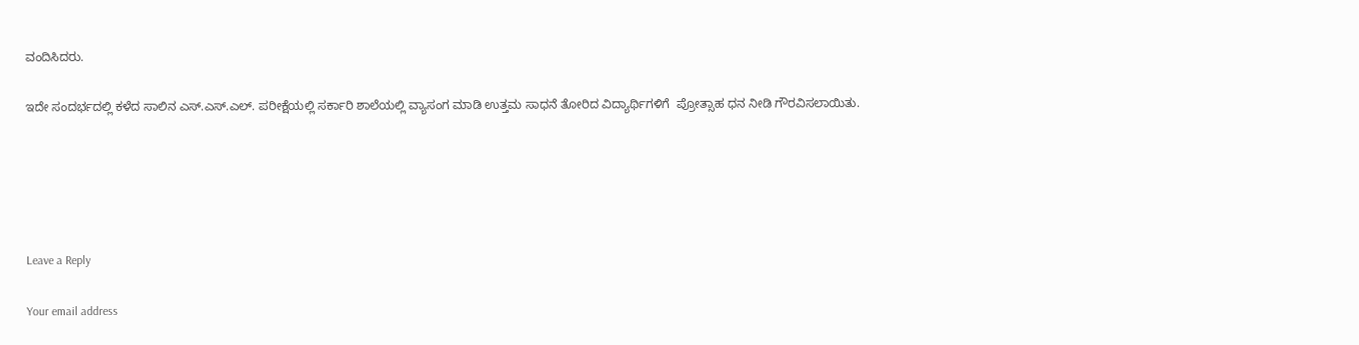ವಂದಿಸಿದರು.

ಇದೇ ಸಂದರ್ಭದಲ್ಲಿ ಕಳೆದ ಸಾಲಿನ ಎಸ್.ಎಸ್.ಎಲ್. ಪರೀಕ್ಷೆಯಲ್ಲಿ ಸರ್ಕಾರಿ ಶಾಲೆಯಲ್ಲಿ ವ್ಯಾಸಂಗ ಮಾಡಿ ಉತ್ತಮ ಸಾಧನೆ ತೋರಿದ ವಿದ್ಯಾರ್ಥಿಗಳಿಗೆ  ಪ್ರೋತ್ಸಾಹ ಧನ ನೀಡಿ ಗೌರವಿಸಲಾಯಿತು.





Leave a Reply

Your email address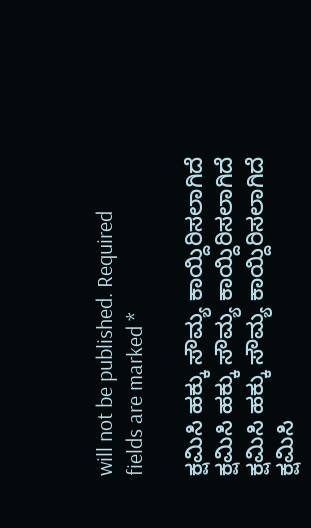will not be published. Required fields are marked *

ಕ್ಷಮಿಸಿ ಹಕ್ಕು ಸೌಮ್ಯ ಕಾಯ್ದಿರಿಸಲಾಗಿದೆ
ಕ್ಷಮಿಸಿ ಹಕ್ಕು ಸೌಮ್ಯ ಕಾಯ್ದಿರಿಸಲಾಗಿದೆ
ಕ್ಷಮಿಸಿ ಹಕ್ಕು ಸೌಮ್ಯ ಕಾಯ್ದಿರಿಸಲಾಗಿದೆ
ಕ್ಷಮಿಸಿ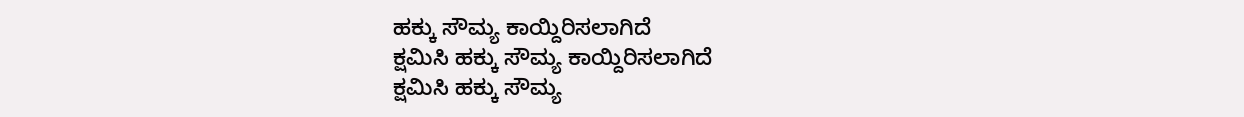ಹಕ್ಕು ಸೌಮ್ಯ ಕಾಯ್ದಿರಿಸಲಾಗಿದೆ
ಕ್ಷಮಿಸಿ ಹಕ್ಕು ಸೌಮ್ಯ ಕಾಯ್ದಿರಿಸಲಾಗಿದೆ
ಕ್ಷಮಿಸಿ ಹಕ್ಕು ಸೌಮ್ಯ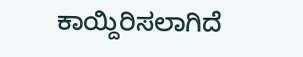ಕಾಯ್ದಿರಿಸಲಾಗಿದೆ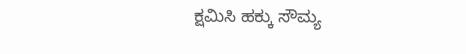ಕ್ಷಮಿಸಿ ಹಕ್ಕು ಸೌಮ್ಯ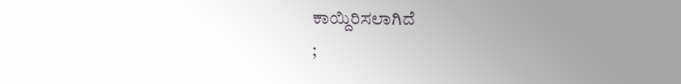ಕಾಯ್ದಿರಿಸಲಾಗಿದೆ
;